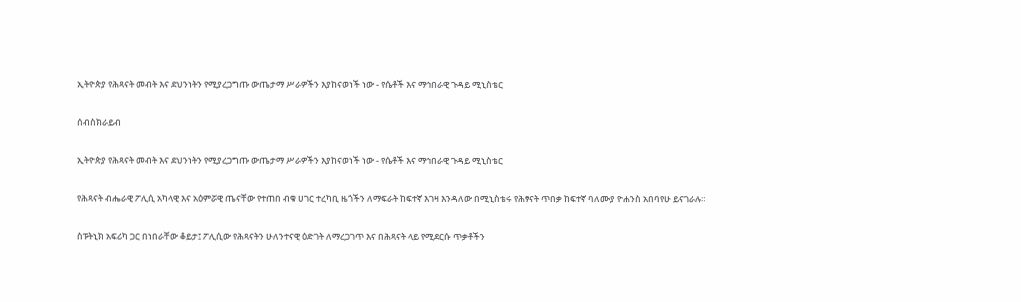ኢትዮጵያ የሕጻናት መብት እና ደህንነትን የሚያረጋግጡ ውጤታማ ሥራዎችን እያከናወነች ነው - የሴቶች እና ማኅበራዊ ጉዳይ ሚኒስቴር

ሰብስክራይብ

ኢትዮጵያ የሕጻናት መብት እና ደህንነትን የሚያረጋግጡ ውጤታማ ሥራዎችን እያከናወነች ነው - የሴቶች እና ማኅበራዊ ጉዳይ ሚኒስቴር

የሕጻናት ብሔራዊ ፖሊሲ አካላዊ እና አዕምሯዊ ጤናቸው የተጠበ ብቁ ሀገር ተረካቢ ዜጎችን ለማፍራት ከፍተኛ እገዛ እንዳለው በሚኒስቴሩ የሕፃናት ጥበቃ ከፍተኛ ባለሙያ ዮሐንስ አበባየሁ ይናገራሉ።

ስፑትኒክ አፍሪካ ጋር በነበራቸው ቆይታ፤ ፖሊሲው የሕጻናትን ሁለንተናዊ ዕድገት ለማረጋገጥ እና በሕጻናት ላይ የሚደርሱ ጥቃቶችን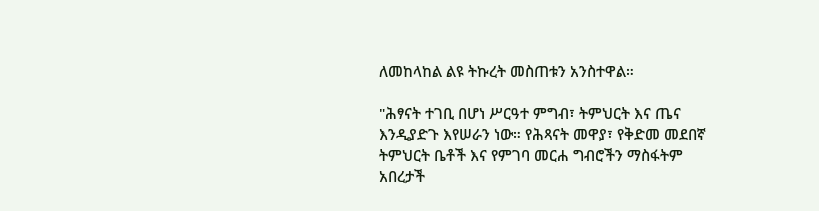ለመከላከል ልዩ ትኩረት መስጠቱን አንስተዋል።

"ሕፃናት ተገቢ በሆነ ሥርዓተ ምግብ፣ ትምህርት እና ጤና እንዲያድጉ እየሠራን ነው። የሕጻናት መዋያ፣ የቅድመ መደበኛ ትምህርት ቤቶች እና የምገባ መርሐ ግብሮችን ማስፋትም አበረታች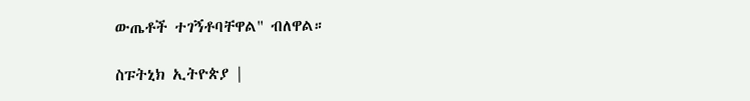ውጤቶች ተገኝቶባቸዋል" ብለዋል።

ስፑትኒክ ኢትዮጵያ |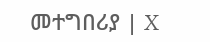መተግበሪያ | X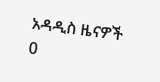አዳዲስ ዜናዎች
0